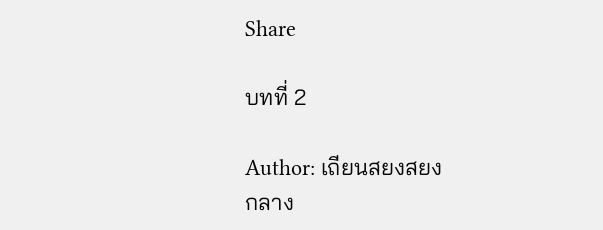Share

บทที่ 2

Author: เถียนสยงสยง
กลาง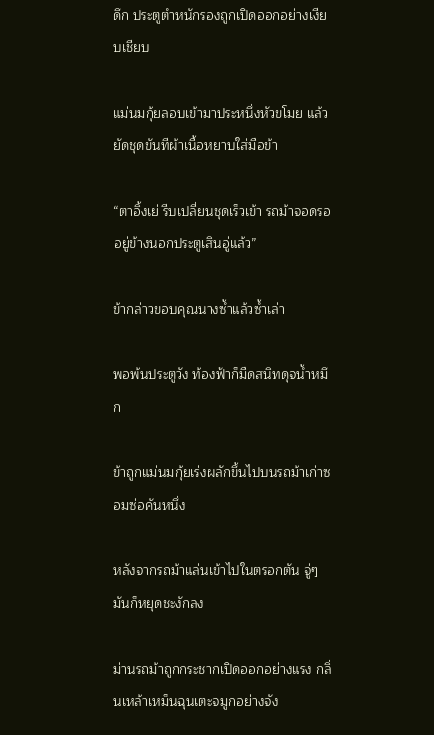ดึก ประตูตำหนักรองถูกเปิดออกอย่างเงียบเชียบ

แม่นมกุ้ยลอบเข้ามาประหนึ่งหัวขโมย แล้วยัดชุดขันทีผ้าเนื้อหยาบใส่มือข้า

“ตาอิ้งเย่ รีบเปลี่ยนชุดเร็วเข้า รถม้าจอดรออยู่ข้างนอกประตูเสินอู่แล้ว”

ข้ากล่าวขอบคุณนางซ้ำแล้วซ้ำเล่า

พอพ้นประตูวัง ท้องฟ้าก็มืดสนิทดุจน้ำหมึก

ข้าถูกแม่นมกุ้ยเร่งผลักขึ้นไปบนรถม้าเก่าซอมซ่อคันหนึ่ง

หลังจากรถม้าแล่นเข้าไปในตรอกตัน จู่ๆ มันก็หยุดชะงักลง

ม่านรถม้าถูกกระชากเปิดออกอย่างแรง กลิ่นเหล้าเหม็นฉุนเตะจมูกอย่างจัง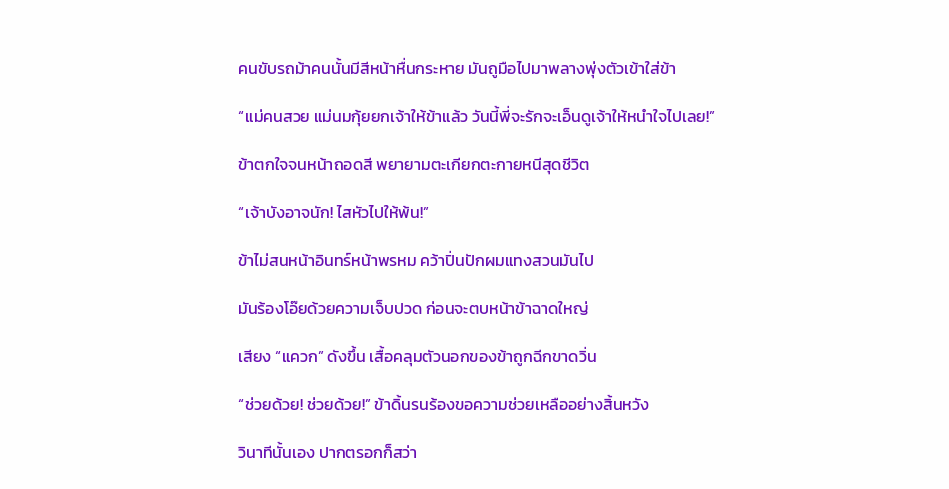คนขับรถม้าคนนั้นมีสีหน้าหื่นกระหาย มันถูมือไปมาพลางพุ่งตัวเข้าใส่ข้า

“แม่คนสวย แม่นมกุ้ยยกเจ้าให้ข้าแล้ว วันนี้พี่จะรักจะเอ็นดูเจ้าให้หนำใจไปเลย!”

ข้าตกใจจนหน้าถอดสี พยายามตะเกียกตะกายหนีสุดชีวิต

“เจ้าบังอาจนัก! ไสหัวไปให้พ้น!”

ข้าไม่สนหน้าอินทร์หน้าพรหม คว้าปิ่นปักผมแทงสวนมันไป

มันร้องโอ๊ยด้วยความเจ็บปวด ก่อนจะตบหน้าข้าฉาดใหญ่

เสียง “แควก” ดังขึ้น เสื้อคลุมตัวนอกของข้าถูกฉีกขาดวิ่น

“ช่วยด้วย! ช่วยด้วย!” ข้าดิ้นรนร้องขอความช่วยเหลืออย่างสิ้นหวัง

วินาทีนั้นเอง ปากตรอกก็สว่า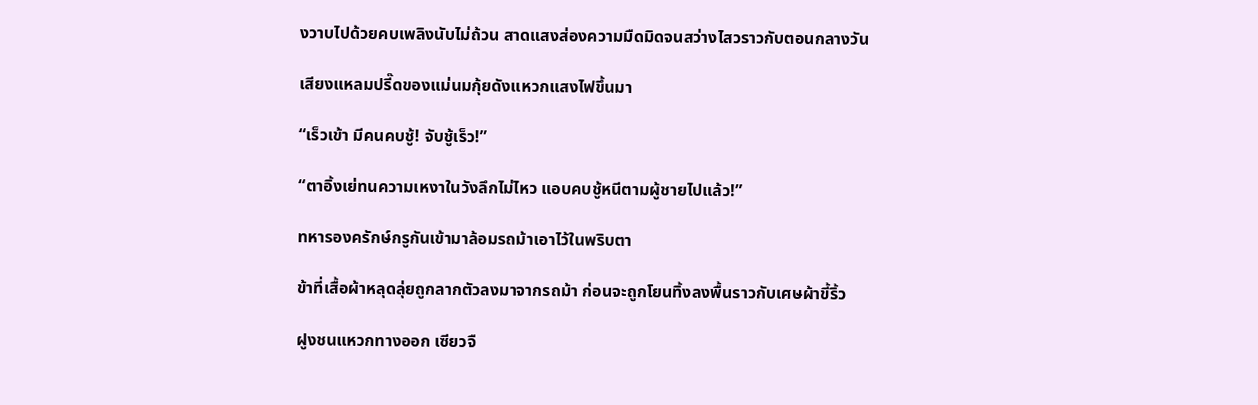งวาบไปด้วยคบเพลิงนับไม่ถ้วน สาดแสงส่องความมืดมิดจนสว่างไสวราวกับตอนกลางวัน

เสียงแหลมปรี๊ดของแม่นมกุ้ยดังแหวกแสงไฟขึ้นมา

“เร็วเข้า มีคนคบชู้! จับชู้เร็ว!”

“ตาอิ้งเย่ทนความเหงาในวังลึกไม่ไหว แอบคบชู้หนีตามผู้ชายไปแล้ว!”

ทหารองครักษ์กรูกันเข้ามาล้อมรถม้าเอาไว้ในพริบตา

ข้าที่เสื้อผ้าหลุดลุ่ยถูกลากตัวลงมาจากรถม้า ก่อนจะถูกโยนทิ้งลงพื้นราวกับเศษผ้าขี้ริ้ว

ฝูงชนแหวกทางออก เซียวจื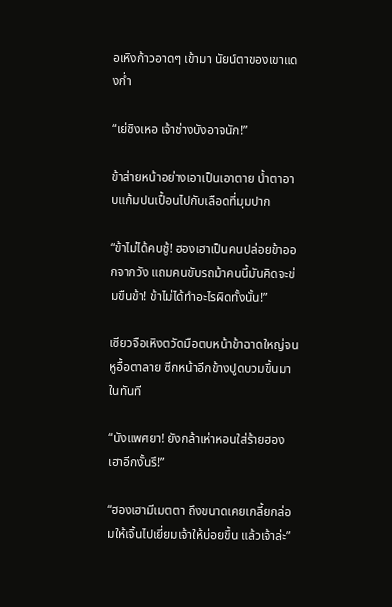อเหิงก้าวอาดๆ เข้ามา นัยน์ตาของเขาแดงก่ำ

“เย่ชิงเหอ เจ้าช่างบังอาจนัก!”

ข้าส่ายหน้าอย่างเอาเป็นเอาตาย น้ำตาอาบแก้มปนเปื้อนไปกับเลือดที่มุมปาก

“ข้าไม่ได้คบชู้! ฮองเฮาเป็นคนปล่อยข้าออกจากวัง แถมคนขับรถม้าคนนี้มันคิดจะข่มขืนข้า! ข้าไม่ได้ทำอะไรผิดทั้งนั้น!”

เซียวจือเหิงตวัดมือตบหน้าข้าฉาดใหญ่จนหูอื้อตาลาย ซีกหน้าอีกข้างปูดบวมขึ้นมาในทันที

“นังแพศยา! ยังกล้าเห่าหอนใส่ร้ายฮองเฮาอีกงั้นรึ!”

“ฮองเฮามีเมตตา ถึงขนาดเคยเกลี้ยกล่อมให้เจิ้นไปเยี่ยมเจ้าให้บ่อยขึ้น แล้วเจ้าล่ะ”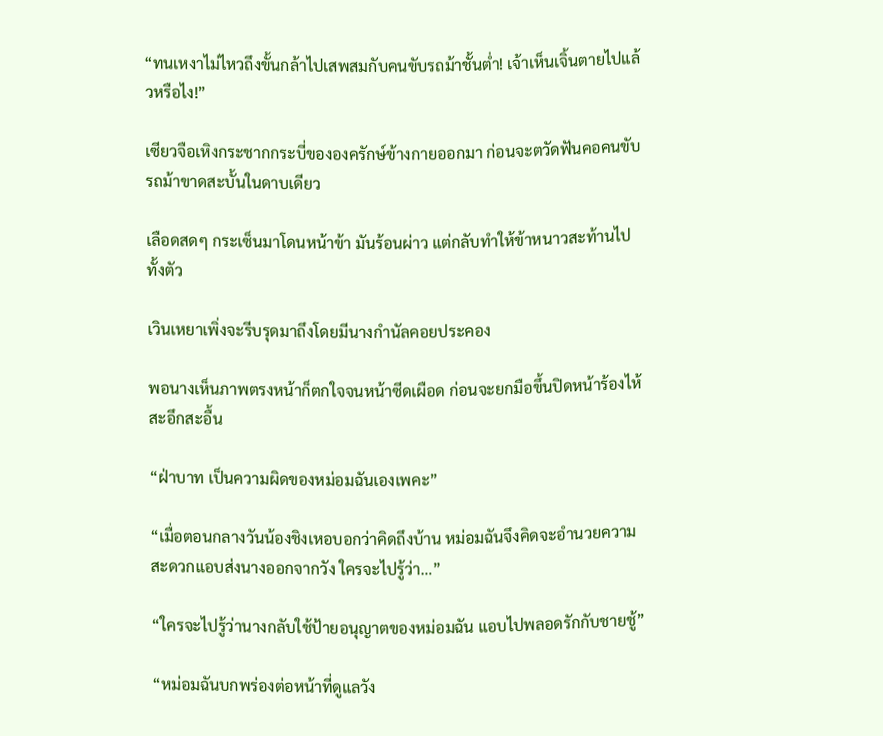“ทนเหงาไม่ไหวถึงขั้นกล้าไปเสพสมกับคนขับรถม้าชั้นต่ำ! เจ้าเห็นเจิ้นตายไปแล้วหรือไง!”

เซียวจือเหิงกระชากกระบี่ขององครักษ์ข้างกายออกมา ก่อนจะตวัดฟันคอคนขับรถม้าขาดสะบั้นในดาบเดียว

เลือดสดๆ กระเซ็นมาโดนหน้าข้า มันร้อนผ่าว แต่กลับทำให้ข้าหนาวสะท้านไปทั้งตัว

เวินเหยาเพิ่งจะรีบรุดมาถึงโดยมีนางกำนัลคอยประคอง

พอนางเห็นภาพตรงหน้าก็ตกใจจนหน้าซีดเผือด ก่อนจะยกมือขึ้นปิดหน้าร้องไห้สะอึกสะอื้น

“ฝ่าบาท เป็นความผิดของหม่อมฉันเองเพคะ”

“เมื่อตอนกลางวันน้องชิงเหอบอกว่าคิดถึงบ้าน หม่อมฉันจึงคิดจะอำนวยความสะดวกแอบส่งนางออกจากวัง ใครจะไปรู้ว่า…”

“ใครจะไปรู้ว่านางกลับใช้ป้ายอนุญาตของหม่อมฉัน แอบไปพลอดรักกับชายชู้”

“หม่อมฉันบกพร่องต่อหน้าที่ดูแลวัง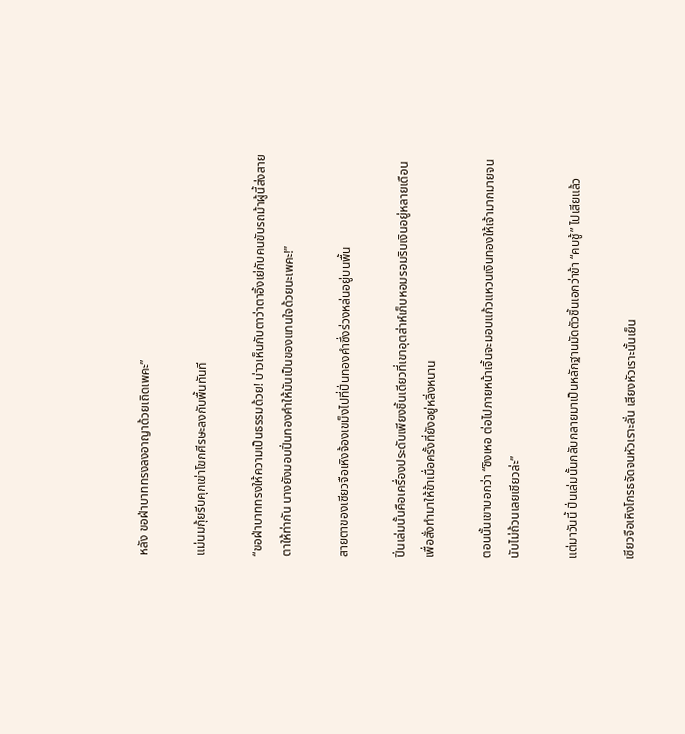หลัง ขอฝ่าบาททรงลงอาญาด้วยเถิดเพคะ”

แม่นมกุ้ยรีบคุกเข่าโขกศีรษะลงกับพื้นทันที

“ขอฝ่าบาททรงให้ความเป็นธรรมด้วย! บ่าวเห็นกับตาว่าตาอิ้งเย่กับคนขับรถม้าผู้นี้ส่งสายตาให้ท่ากัน นางยังมอบปิ่นทองคำให้มันเป็นของแทนใจด้วยนะเพคะ!”

สายตาของเซียวจือเหิงจ้องเขม็งไปที่ปิ่นทองคำซึ่งร่วงหล่นอยู่บนพื้น

ปิ่นเล่มนั้นคือเครื่องประดับเพียงชิ้นเดียวที่เขาอุตส่าห์เก็บหอมรอมริบเงินอยู่หลายเดือน เพื่อสั่งทำมาให้ข้าเมื่อครั้งที่ยังอยู่หลิ่งหนาน

ตอนนั้นเขาบอกว่า “ชิงเหอ ต่อไปภายหน้าเจิ้นจะมอบแก้วแหวนเงินทองให้เจ้ามากมายจนนับไม่ถ้วนเลยเชียวล่ะ”

แต่มาวันนี้ ปิ่นเล่มนั้นกลับกลายมาเป็นหลักฐานมัดตัวชิ้นเอกว่าข้า “คบชู้” ไปเสียแล้ว

เซียวจือเหิงโกรธจัดจนหัวเราะลั่น เสียงหัวเราะนั้นเย็น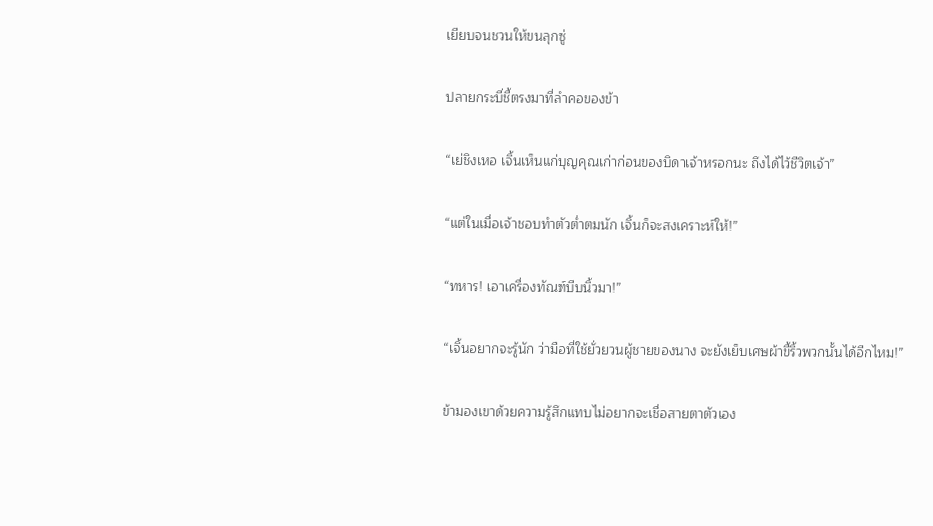เยียบจนชวนให้ขนลุกซู่

ปลายกระบี่ชี้ตรงมาที่ลำคอของข้า

“เย่ชิงเหอ เจิ้นเห็นแก่บุญคุณเก่าก่อนของบิดาเจ้าหรอกนะ ถึงได้ไว้ชีวิตเจ้า”

“แต่ในเมื่อเจ้าชอบทำตัวต่ำตมนัก เจิ้นก็จะสงเคราะห์ให้!”

“ทหาร! เอาเครื่องทัณฑ์บีบนิ้วมา!”

“เจิ้นอยากจะรู้นัก ว่ามือที่ใช้ยั่วยวนผู้ชายของนาง จะยังเย็บเศษผ้าขี้ริ้วพวกนั้นได้อีกไหม!”

ข้ามองเขาด้วยความรู้สึกแทบไม่อยากจะเชื่อสายตาตัวเอง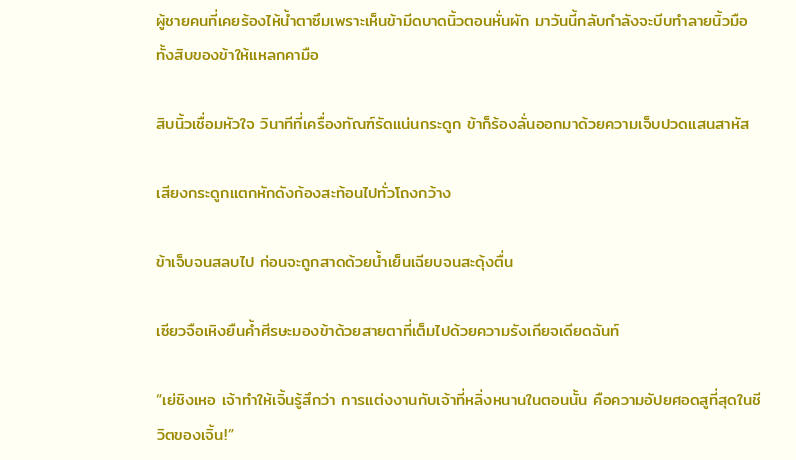ผู้ชายคนที่เคยร้องไห้น้ำตาซึมเพราะเห็นข้ามีดบาดนิ้วตอนหั่นผัก มาวันนี้กลับกำลังจะบีบทำลายนิ้วมือทั้งสิบของข้าให้แหลกคามือ

สิบนิ้วเชื่อมหัวใจ วินาทีที่เครื่องทัณฑ์รัดแน่นกระดูก ข้าก็ร้องลั่นออกมาด้วยความเจ็บปวดแสนสาหัส

เสียงกระดูกแตกหักดังก้องสะท้อนไปทั่วโถงกว้าง

ข้าเจ็บจนสลบไป ก่อนจะถูกสาดด้วยน้ำเย็นเฉียบจนสะดุ้งตื่น

เซียวจือเหิงยืนค้ำศีรษะมองข้าด้วยสายตาที่เต็มไปด้วยความรังเกียจเดียดฉันท์

“เย่ชิงเหอ เจ้าทำให้เจิ้นรู้สึกว่า การแต่งงานกับเจ้าที่หลิ่งหนานในตอนนั้น คือความอัปยศอดสูที่สุดในชีวิตของเจิ้น!”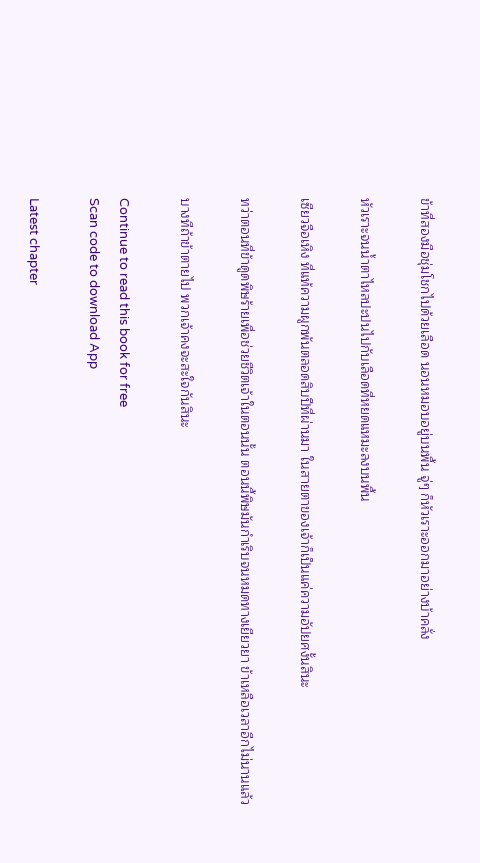ข้าที่สองมือชุ่มโชกไปด้วยเลือด นอนหมอบอยู่บนพื้น จู่ๆ ก็หัวเราะออกมาอย่างบ้าคลั่ง

หัวเราะจนน้ำตาไหลปะปนไปกับเลือดที่หยดแหมะลงบนพื้น

เซียวจือเหิง ที่แท้ความผูกพันตลอดสิบปีที่ผ่านมา ในสายตาของเจ้าก็เป็นแค่ความอัปยศงั้นสินะ

ทว่าตอนที่ข้าดูดพิษร้ายเพื่อช่วยชีวิตเจ้าในตอนนั้น ตอนนี้พิษมันกำเริบจนหมดทางเยียวยา ข้าเหลือเวลาอีกไม่นานแล้ว

บางทีถ้าข้าตายไป พวกเจ้าคงจะสะใจกันสินะ

Continue to read this book for free
Scan code to download App

Latest chapter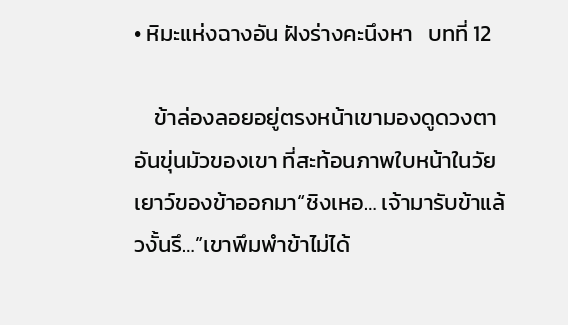• หิมะแห่งฉางอัน ฝังร่างคะนึงหา   บทที่ 12

    ข้าล่องลอยอยู่ตรงหน้าเขามองดูดวงตาอันขุ่นมัวของเขา ที่สะท้อนภาพใบหน้าในวัยเยาว์ของข้าออกมา“ชิงเหอ… เจ้ามารับข้าแล้วงั้นรึ…”เขาพึมพำข้าไม่ได้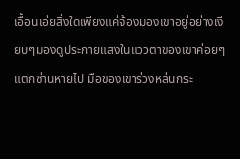เอื้อนเอ่ยสิ่งใดเพียงแค่จ้องมองเขาอยู่อย่างเงียบๆมองดูประกายแสงในแววตาของเขาค่อยๆ แตกซ่านหายไป มือของเขาร่วงหล่นกระ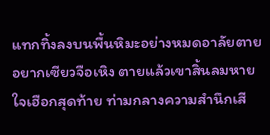แทกทิ้งลงบนพื้นหิมะอย่างหมดอาลัยตายอยากเซียวจือเหิง ตายแล้วเขาสิ้นลมหายใจเฮือกสุดท้าย ท่ามกลางความสำนึกเสี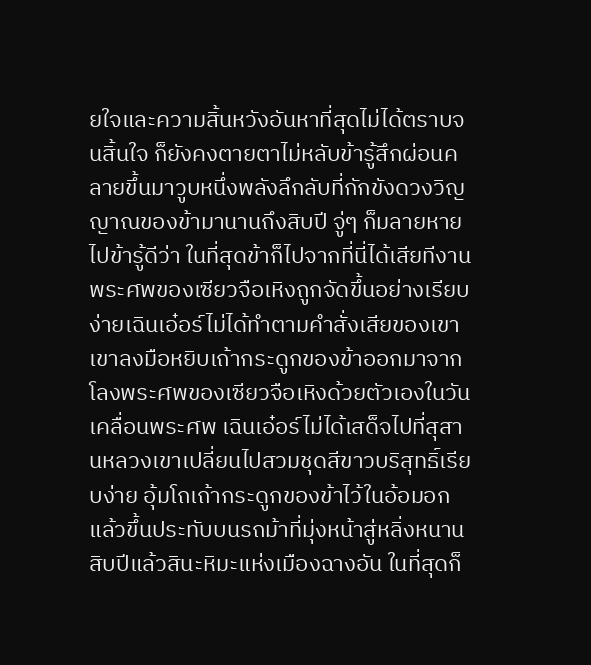ยใจและความสิ้นหวังอันหาที่สุดไม่ได้ตราบจนสิ้นใจ ก็ยังคงตายตาไม่หลับข้ารู้สึกผ่อนคลายขึ้นมาวูบหนึ่งพลังลึกลับที่กักขังดวงวิญญาณของข้ามานานถึงสิบปี จู่ๆ ก็มลายหายไปข้ารู้ดีว่า ในที่สุดข้าก็ไปจากที่นี่ได้เสียทีงานพระศพของเซียวจือเหิงถูกจัดขึ้นอย่างเรียบง่ายเฉินเอ๋อร์ไม่ได้ทำตามคำสั่งเสียของเขาเขาลงมือหยิบเถ้ากระดูกของข้าออกมาจากโลงพระศพของเซียวจือเหิงด้วยตัวเองในวันเคลื่อนพระศพ เฉินเอ๋อร์ไม่ได้เสด็จไปที่สุสานหลวงเขาเปลี่ยนไปสวมชุดสีขาวบริสุทธิ์เรียบง่าย อุ้มโถเถ้ากระดูกของข้าไว้ในอ้อมอก แล้วขึ้นประทับบนรถม้าที่มุ่งหน้าสู่หลิ่งหนานสิบปีแล้วสินะหิมะแห่งเมืองฉางอัน ในที่สุดก็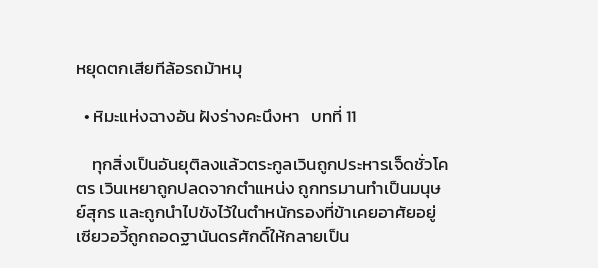หยุดตกเสียทีล้อรถม้าหมุ

  • หิมะแห่งฉางอัน ฝังร่างคะนึงหา   บทที่ 11

    ทุกสิ่งเป็นอันยุติลงแล้วตระกูลเวินถูกประหารเจ็ดชั่วโคตร เวินเหยาถูกปลดจากตำแหน่ง ถูกทรมานทำเป็นมนุษย์สุกร และถูกนำไปขังไว้ในตำหนักรองที่ข้าเคยอาศัยอยู่เซียวอวี้ถูกถอดฐานันดรศักดิ์ให้กลายเป็น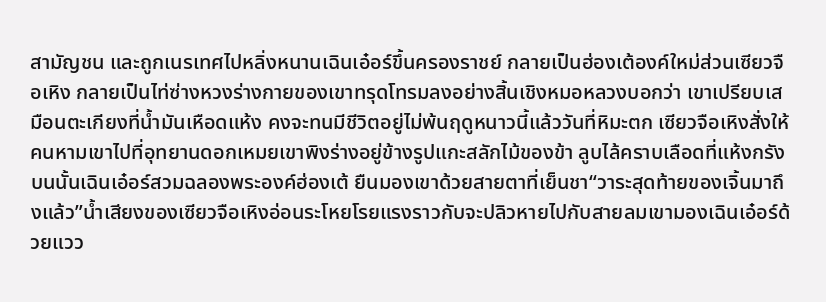สามัญชน และถูกเนรเทศไปหลิ่งหนานเฉินเอ๋อร์ขึ้นครองราชย์ กลายเป็นฮ่องเต้องค์ใหม่ส่วนเซียวจือเหิง กลายเป็นไท่ซ่างหวงร่างกายของเขาทรุดโทรมลงอย่างสิ้นเชิงหมอหลวงบอกว่า เขาเปรียบเสมือนตะเกียงที่น้ำมันเหือดแห้ง คงจะทนมีชีวิตอยู่ไม่พ้นฤดูหนาวนี้แล้ววันที่หิมะตก เซียวจือเหิงสั่งให้คนหามเขาไปที่อุทยานดอกเหมยเขาพิงร่างอยู่ข้างรูปแกะสลักไม้ของข้า ลูบไล้คราบเลือดที่แห้งกรังบนนั้นเฉินเอ๋อร์สวมฉลองพระองค์ฮ่องเต้ ยืนมองเขาด้วยสายตาที่เย็นชา“วาระสุดท้ายของเจิ้นมาถึงแล้ว”น้ำเสียงของเซียวจือเหิงอ่อนระโหยโรยแรงราวกับจะปลิวหายไปกับสายลมเขามองเฉินเอ๋อร์ด้วยแวว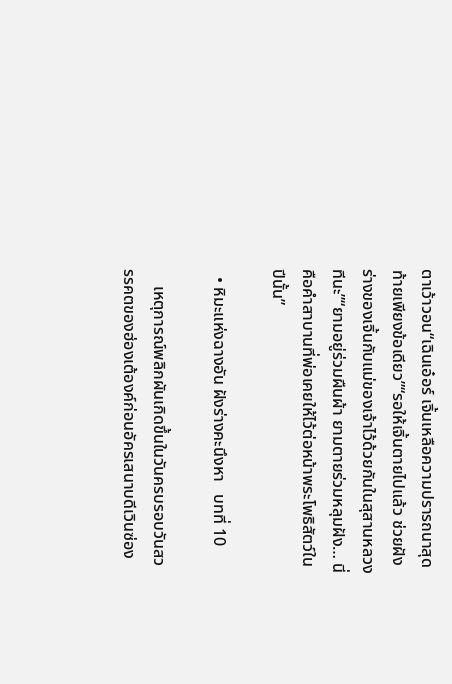ตาเว้าวอน“เฉินเอ๋อร์ เจิ้นเหลือความปรารถนาสุดท้ายเพียงข้อเดียว”“รอให้เจิ้นตายไปแล้ว ช่วยฝังร่างของเจิ้นกับแม่ของเจ้าไว้ด้วยกันในสุสานหลวงทีนะ”“ยามอยู่ร่วมผืนผ้า ยามตายร่วมหลุมฝัง… นี่คือคำสาบานที่พ่อเคยให้ไว้ต่อหน้าพระโพธิสัตว์ในปีนั้น”

  • หิมะแห่งฉางอัน ฝังร่างคะนึงหา   บทที่ 10

    เหตุการณ์พลิกผันเกิดขึ้นในวันครบรอบวันสวรรคตของฮ่องเต้องค์ก่อนอัครเสนาบดีเวินซ่อง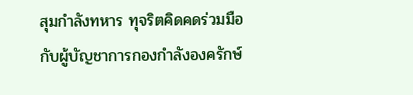สุมกำลังทหาร ทุจริตคิดคดร่วมมือกับผู้บัญชาการกองกำลังองครักษ์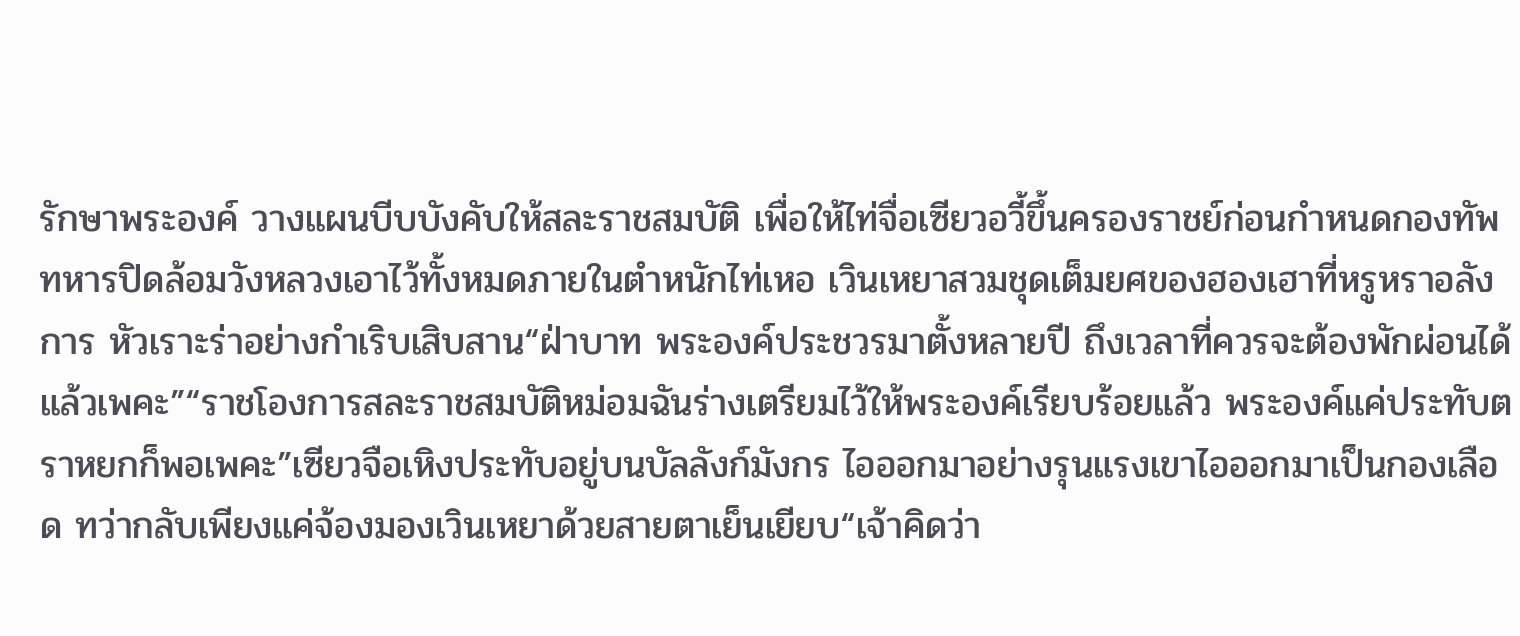รักษาพระองค์ วางแผนบีบบังคับให้สละราชสมบัติ เพื่อให้ไท่จื่อเซียวอวี้ขึ้นครองราชย์ก่อนกำหนดกองทัพทหารปิดล้อมวังหลวงเอาไว้ทั้งหมดภายในตำหนักไท่เหอ เวินเหยาสวมชุดเต็มยศของฮองเฮาที่หรูหราอลังการ หัวเราะร่าอย่างกำเริบเสิบสาน“ฝ่าบาท พระองค์ประชวรมาตั้งหลายปี ถึงเวลาที่ควรจะต้องพักผ่อนได้แล้วเพคะ”“ราชโองการสละราชสมบัติหม่อมฉันร่างเตรียมไว้ให้พระองค์เรียบร้อยแล้ว พระองค์แค่ประทับตราหยกก็พอเพคะ”เซียวจือเหิงประทับอยู่บนบัลลังก์มังกร ไอออกมาอย่างรุนแรงเขาไอออกมาเป็นกองเลือด ทว่ากลับเพียงแค่จ้องมองเวินเหยาด้วยสายตาเย็นเยียบ“เจ้าคิดว่า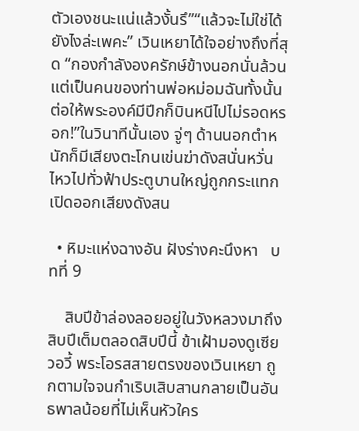ตัวเองชนะแน่แล้วงั้นรึ”“แล้วจะไม่ใช่ได้ยังไงล่ะเพคะ” เวินเหยาได้ใจอย่างถึงที่สุด “กองกำลังองครักษ์ข้างนอกนั่นล้วนแต่เป็นคนของท่านพ่อหม่อมฉันทั้งนั้น ต่อให้พระองค์มีปีกก็บินหนีไปไม่รอดหรอก!”ในวินาทีนั้นเอง จู่ๆ ด้านนอกตำหนักก็มีเสียงตะโกนเข่นฆ่าดังสนั่นหวั่นไหวไปทั่วฟ้าประตูบานใหญ่ถูกกระแทกเปิดออกเสียงดังสน

  • หิมะแห่งฉางอัน ฝังร่างคะนึงหา   บทที่ 9

    สิบปีข้าล่องลอยอยู่ในวังหลวงมาถึงสิบปีเต็มตลอดสิบปีนี้ ข้าเฝ้ามองดูเซียวอวี้ พระโอรสสายตรงของเวินเหยา ถูกตามใจจนกำเริบเสิบสานกลายเป็นอันธพาลน้อยที่ไม่เห็นหัวใคร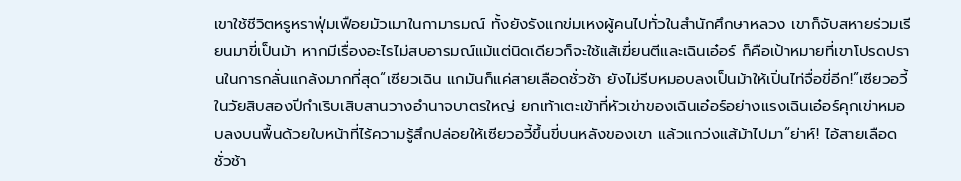เขาใช้ชีวิตหรูหราฟุ่มเฟือยมัวเมาในกามารมณ์ ทั้งยังรังแกข่มเหงผู้คนไปทั่วในสำนักศึกษาหลวง เขาก็จับสหายร่วมเรียนมาขี่เป็นม้า หากมีเรื่องอะไรไม่สบอารมณ์แม้แต่นิดเดียวก็จะใช้แส้เฆี่ยนตีและเฉินเอ๋อร์ ก็คือเป้าหมายที่เขาโปรดปรานในการกลั่นแกล้งมากที่สุด“เซียวเฉิน แกมันก็แค่สายเลือดชั่วช้า ยังไม่รีบหมอบลงเป็นม้าให้เปิ่นไท่จื่อขี่อีก!”เซียวอวี้ในวัยสิบสองปีกำเริบเสิบสานวางอำนาจบาตรใหญ่ ยกเท้าเตะเข้าที่หัวเข่าของเฉินเอ๋อร์อย่างแรงเฉินเอ๋อร์คุกเข่าหมอบลงบนพื้นด้วยใบหน้าที่ไร้ความรู้สึกปล่อยให้เซียวอวี้ขึ้นขี่บนหลังของเขา แล้วแกว่งแส้ม้าไปมา“ย่าห์! ไอ้สายเลือดชั่วช้า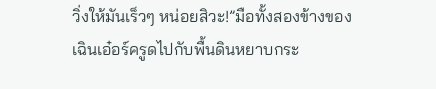วิ่งให้มันเร็วๆ หน่อยสิวะ!”มือทั้งสองข้างของเฉินเอ๋อร์ครูดไปกับพื้นดินหยาบกระ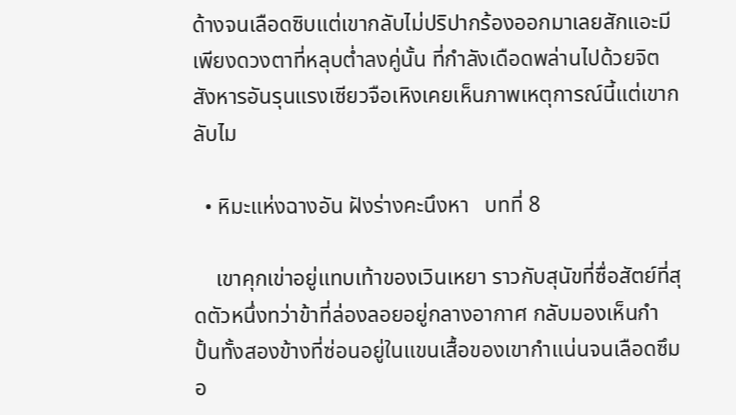ด้างจนเลือดซิบแต่เขากลับไม่ปริปากร้องออกมาเลยสักแอะมีเพียงดวงตาที่หลุบต่ำลงคู่นั้น ที่กำลังเดือดพล่านไปด้วยจิตสังหารอันรุนแรงเซียวจือเหิงเคยเห็นภาพเหตุการณ์นี้แต่เขากลับไม

  • หิมะแห่งฉางอัน ฝังร่างคะนึงหา   บทที่ 8

    เขาคุกเข่าอยู่แทบเท้าของเวินเหยา ราวกับสุนัขที่ซื่อสัตย์ที่สุดตัวหนึ่งทว่าข้าที่ล่องลอยอยู่กลางอากาศ กลับมองเห็นกำปั้นทั้งสองข้างที่ซ่อนอยู่ในแขนเสื้อของเขากำแน่นจนเลือดซึมอ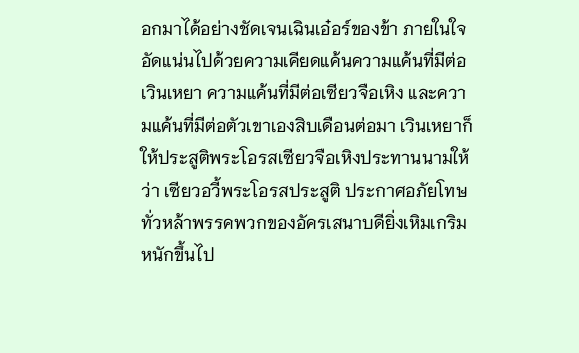อกมาได้อย่างชัดเจนเฉินเอ๋อร์ของข้า ภายในใจอัดแน่นไปด้วยความเคียดแค้นความแค้นที่มีต่อเวินเหยา ความแค้นที่มีต่อเซียวจือเหิง และความแค้นที่มีต่อตัวเขาเองสิบเดือนต่อมา เวินเหยาก็ให้ประสูติพระโอรสเซียวจือเหิงประทานนามให้ว่า เซียวอวี้พระโอรสประสูติ ประกาศอภัยโทษทั่วหล้าพรรคพวกของอัครเสนาบดียิ่งเหิมเกริมหนักขึ้นไป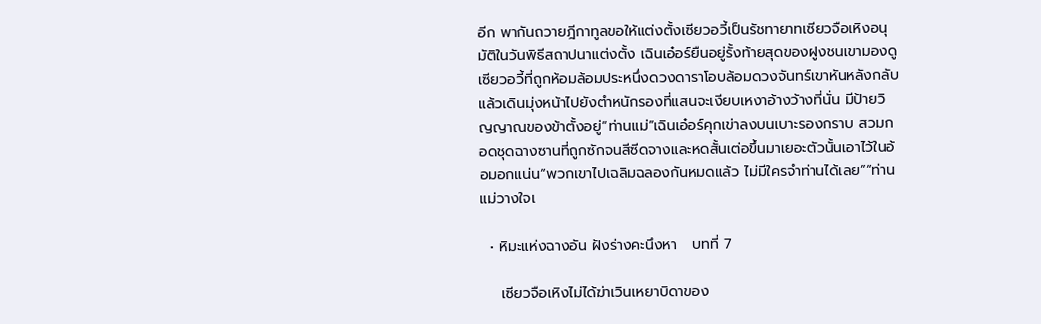อีก พากันถวายฎีกาทูลขอให้แต่งตั้งเซียวอวี้เป็นรัชทายาทเซียวจือเหิงอนุมัติในวันพิธีสถาปนาแต่งตั้ง เฉินเอ๋อร์ยืนอยู่รั้งท้ายสุดของฝูงชนเขามองดูเซียวอวี้ที่ถูกห้อมล้อมประหนึ่งดวงดาราโอบล้อมดวงจันทร์เขาหันหลังกลับ แล้วเดินมุ่งหน้าไปยังตำหนักรองที่แสนจะเงียบเหงาอ้างว้างที่นั่น มีป้ายวิญญาณของข้าตั้งอยู่“ท่านแม่”เฉินเอ๋อร์คุกเข่าลงบนเบาะรองกราบ สวมกอดชุดฉางซานที่ถูกซักจนสีซีดจางและหดสั้นเต่อขึ้นมาเยอะตัวนั้นเอาไว้ในอ้อมอกแน่น“พวกเขาไปเฉลิมฉลองกันหมดแล้ว ไม่มีใครจำท่านได้เลย”“ท่านแม่วางใจเ

  • หิมะแห่งฉางอัน ฝังร่างคะนึงหา   บทที่ 7

    เซียวจือเหิงไม่ได้ฆ่าเวินเหยาบิดาของ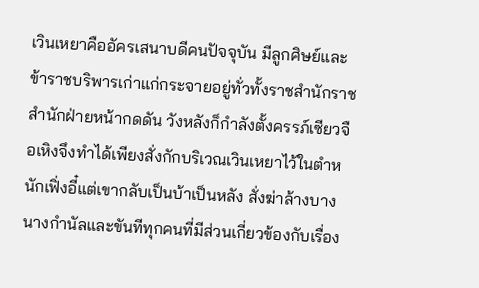เวินเหยาคืออัครเสนาบดีคนปัจจุบัน มีลูกศิษย์และข้าราชบริพารเก่าแก่กระจายอยู่ทั่วทั้งราชสำนักราชสำนักฝ่ายหน้ากดดัน วังหลังก็กำลังตั้งครรภ์เซียวจือเหิงจึงทำได้เพียงสั่งกักบริเวณเวินเหยาไว้ในตำหนักเฟิ่งอี๋แต่เขากลับเป็นบ้าเป็นหลัง สั่งฆ่าล้างบางนางกำนัลและขันทีทุกคนที่มีส่วนเกี่ยวข้องกับเรื่อง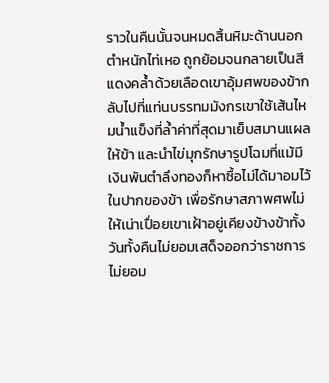ราวในคืนนั้นจนหมดสิ้นหิมะด้านนอกตำหนักไท่เหอ ถูกย้อมจนกลายเป็นสีแดงคล้ำด้วยเลือดเขาอุ้มศพของข้ากลับไปที่แท่นบรรทมมังกรเขาใช้เส้นไหมน้ำแข็งที่ล้ำค่าที่สุดมาเย็บสมานแผลให้ข้า และนำไข่มุกรักษารูปโฉมที่แม้มีเงินพันตำลึงทองก็หาซื้อไม่ได้มาอมไว้ในปากของข้า เพื่อรักษาสภาพศพไม่ให้เน่าเปื่อยเขาเฝ้าอยู่เคียงข้างข้าทั้งวันทั้งคืนไม่ยอมเสด็จออกว่าราชการ ไม่ยอม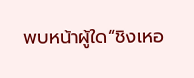พบหน้าผู้ใด“ชิงเหอ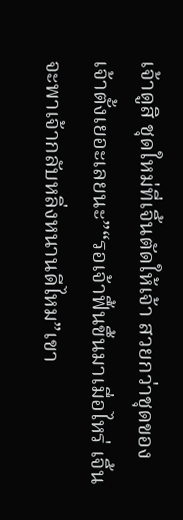เจ้าดูสิ ชุดใหม่ที่เจิ้นตัดให้เจ้า สวยกว่าชุดของเจ้าตั้งเยอะเลยนะ”“รอเจ้าฟื้นขึ้นมาเมื่อไหร่ เจิ้นจะพาเจ้ากลับหลิ่งหนานดีไหม”เขา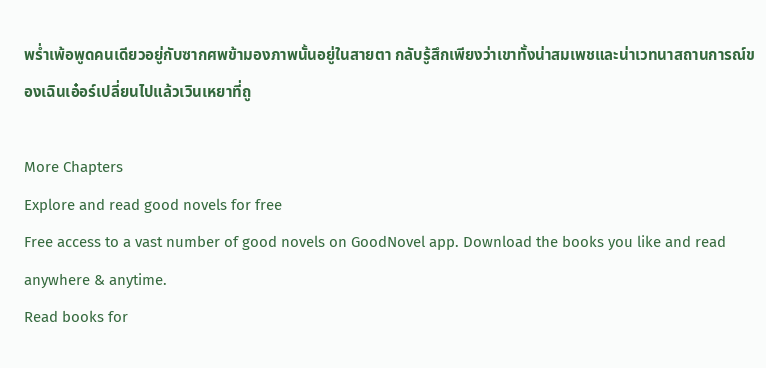พร่ำเพ้อพูดคนเดียวอยู่กับซากศพข้ามองภาพนั้นอยู่ในสายตา กลับรู้สึกเพียงว่าเขาทั้งน่าสมเพชและน่าเวทนาสถานการณ์ของเฉินเอ๋อร์เปลี่ยนไปแล้วเวินเหยาที่ถู

More Chapters
Explore and read good novels for free
Free access to a vast number of good novels on GoodNovel app. Download the books you like and read anywhere & anytime.
Read books for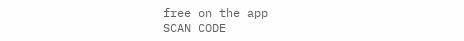free on the app
SCAN CODE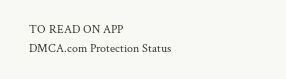TO READ ON APP
DMCA.com Protection Status